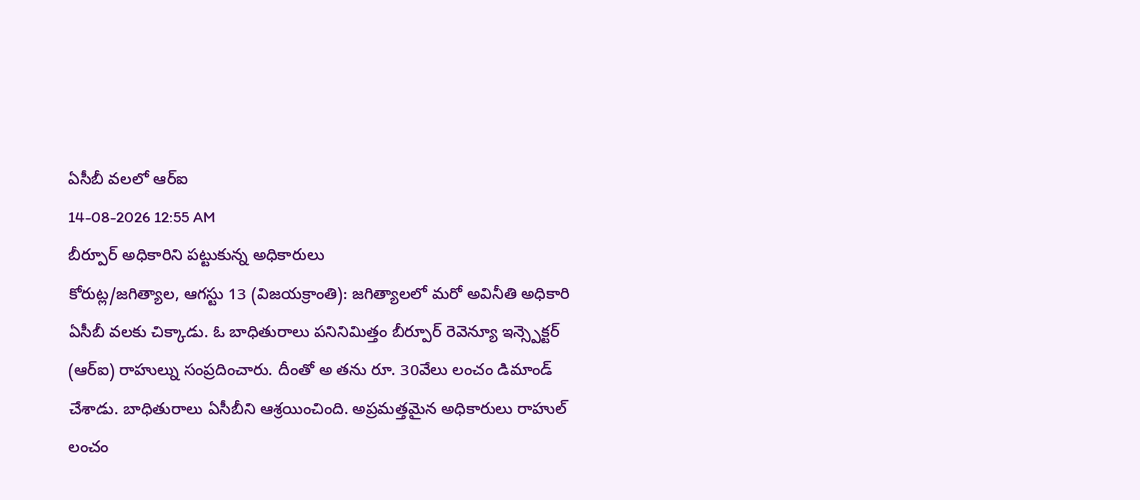ఏసీబీ వలలో ఆర్ఐ
14-08-2026 12:55 AM
బీర్పూర్ అధికారిని పట్టుకున్న అధికారులు
కోరుట్ల/జగిత్యాల, ఆగస్టు 13 (విజయక్రాంతి): జగిత్యాలలో మరో అవినీతి అధికారి ఏసీబీ వలకు చిక్కాడు. ఓ బాధితురాలు పనినిమిత్తం బీర్పూర్ రెవెన్యూ ఇన్స్పెక్టర్ (ఆర్ఐ) రాహుల్ను సంప్రదించారు. దీంతో అ తను రూ. 30వేలు లంచం డిమాండ్ చేశాడు. బాధితురాలు ఏసీబీని ఆశ్రయించింది. అప్రమత్తమైన అధికారులు రాహుల్ లంచం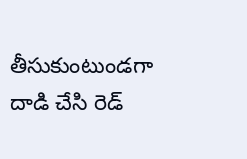తీసుకుంటుండగా దాడి చేసి రెడ్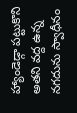హ్యాండెడ్గా పట్టుకొని అతని వద్ద ఉన్న నగదును స్వాధీనం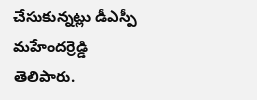చేసుకున్నట్లు డీఎస్పీ మహేందర్రెడ్డి తెలిపారు.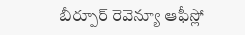బీర్పూర్ రెవెన్యూ ఆఫీస్లో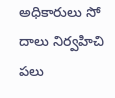అధికారులు సో దాలు నిర్వహిచి పలు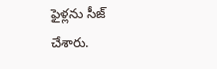ఫైళ్లను సీజ్ చేశారు.